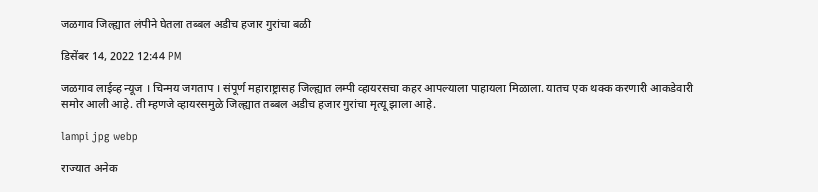जळगाव जिल्ह्यात लंपीने घेतला तब्बल अडीच हजार गुरांचा बळी

डिसेंबर 14, 2022 12:44 PM

जळगाव लाईव्ह न्यूज । चिन्मय जगताप । संपूर्ण महाराष्ट्रासह जिल्ह्यात लम्पी व्हायरसचा कहर आपल्याला पाहायला मिळाला. यातच एक थक्क करणारी आकडेवारी समोर आली आहे. ती म्हणजे व्हायरसमुळे जिल्ह्यात तब्बल अडीच हजार गुरांचा मृत्यू झाला आहे.

lampi jpg webp

राज्यात अनेक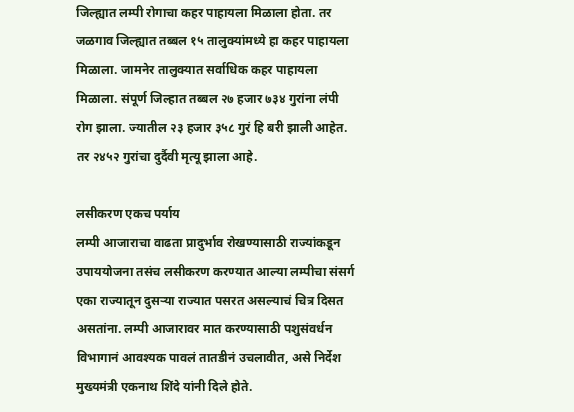जिल्ह्यात लम्पी रोगाचा कहर पाहायला मिळाला होता. तर जळगाव जिल्ह्यात तब्बल १५ तालुक्यांमध्ये हा कहर पाहायला मिळाला. जामनेर तालुक्यात सर्वाधिक कहर पाहायला मिळाला. संपूर्ण जिल्हात तब्बल २७ हजार ७३४ गुरांना लंपी रोग झाला. ज्यातील २३ हजार ३५८ गुरं हि बरी झाली आहेत. तर २४५२ गुरांचा दुर्दैवी मृत्यू झाला आहे.

लसीकरण एकच पर्याय
लम्पी आजाराचा वाढता प्रादुर्भाव रोखण्यासाठी राज्यांकडून उपाययोजना तसंच लसीकरण करण्यात आल्या लम्पीचा संसर्ग एका राज्यातून दुसऱ्या राज्यात पसरत असल्याचं चित्र दिसत असतांना. लम्पी आजारावर मात करण्यासाठी पशुसंवर्धन विभागानं आवश्यक पावलं तातडीनं उचलावीत, असे निर्देश मुख्यमंत्री एकनाथ शिंदे यांनी दिले होते.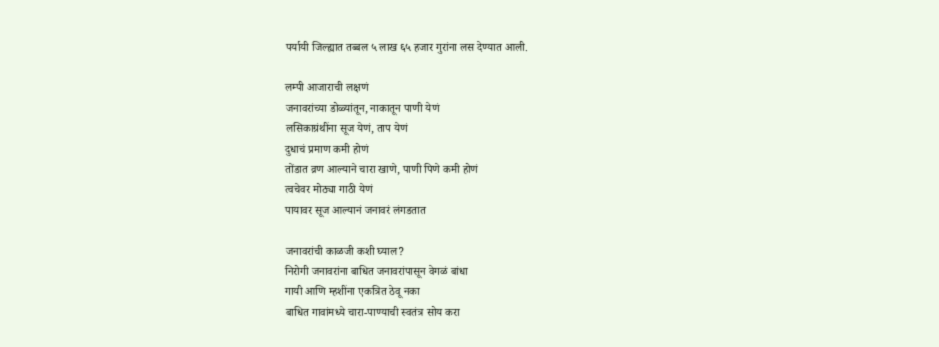पर्यायी जिल्ह्यात तब्बल ५ लाख ६५ हजार गुरांना लस देण्यात आली.

लम्पी आजाराची लक्षणं
जनावरांच्या डोळ्यांतून, नाकातून पाणी येणं
लसिकाग्रंथींना सूज येणं, ताप येणं
दुधाचं प्रमाण कमी होणं
तोंडात व्रण आल्याने चारा खाणे, पाणी पिणे कमी होणं
त्वचेवर मोठ्या गाठी येणं
पायावर सूज आल्यानं जनावरं लंगडतात

जनावरांची काळजी कशी घ्याल?
निरोगी जनावरांना बाधित जनावरांपासून वेगळं बांधा
गायी आणि म्हशींना एकत्रित ठेवू नका
बाधित गावांमध्ये चारा-पाण्याची स्वतंत्र सोय करा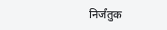निर्जंतुक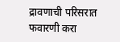द्रावणाची परिसरात फवारणी करा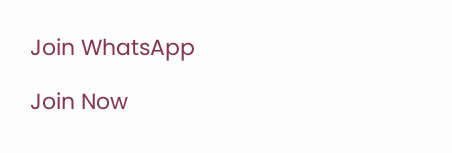Join WhatsApp

Join Now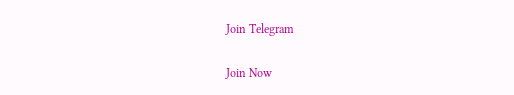Join Telegram

Join Now